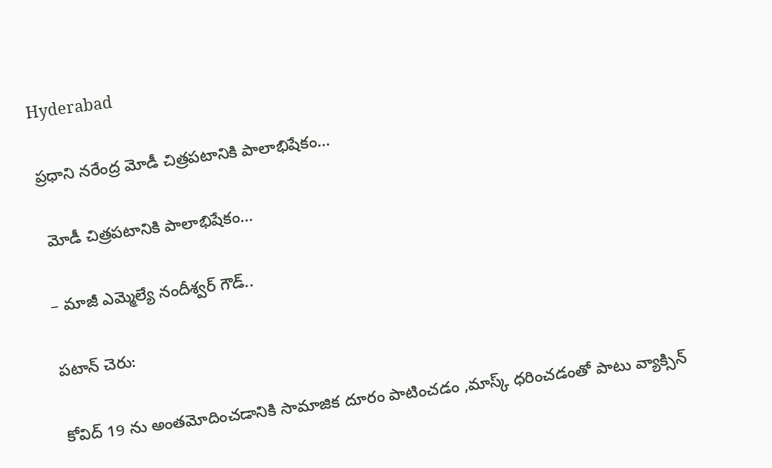Hyderabad

ప్రధాని నరేంద్ర మోడీ చిత్రపటానికి పాలాభిషేకం…

 మోడీ చిత్రపటానికి పాలాభిషేకం…

– మాజీ ఎమ్మెల్యే నందీశ్వర్ గౌడ్..

పటాన్ చెరు:

కోవిద్ 19 ను అంతమోదించడానికి సామాజిక దూరం పాటించడం ,మాస్క్ ధరించడంతో పాటు వ్యాక్సిన్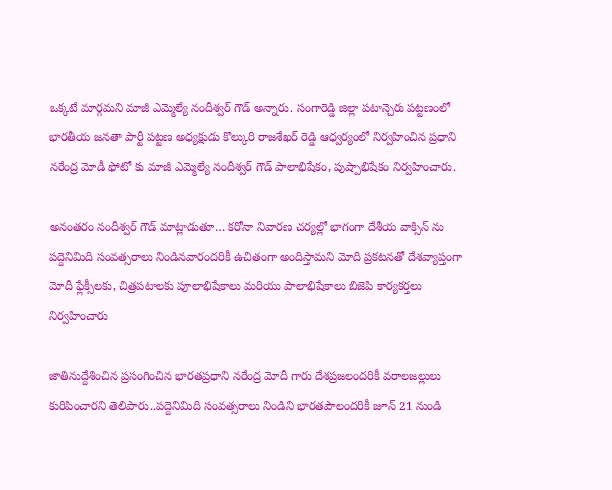ఒక్కటే మార్గమని మాజీ ఎమ్మెల్యే నందీశ్వర్ గౌడ్ అన్నారు. సంగారెడ్డి జిల్లా పటాన్చెరు పట్టణంలో భారతీయ జనతా పార్టీ పట్టణ అధ్యక్షుడు కొల్కురి రాజశేఖర్ రెడ్డి ఆధ్వర్యంలో నిర్వహించిన ప్రధాని నరేంద్ర మోడీ ఫోటో కు మాజీ ఎమ్మెల్యే నందీశ్వర్ గౌడ్ పాలాభిషేకం, పుష్పాభిషేకం నిర్వహించారు.

అనంతరం నందీశ్వర్ గౌడ్ మాట్లాడుతూ… కరోనా నివారణ చర్యల్లో భాగంగా దేశీయ వాక్సిన్ ను పద్దెనిమిది సంవత్సరాలు నిండినవారందరికీ ఉచితంగా అందిస్తామని మోది ప్రకటనతో దేశవ్యాప్తంగా మోదీ ఫ్లేక్సీలకు, చిత్రపటాలకు పూలాభిషేకాలు మరియు పాలాభిషేకాలు బిజెపి కార్యకర్తలు నిర్వహించారు

జాతినుద్దేశించిన ప్రసంగించిన భారతప్రధాని నరేంద్ర మోదీ గారు దేశప్రజలందరికీ వరాలజల్లులు కురిపించారని తెలిపారు..పద్దెనిమిది సంవత్సరాలు నిండిని భారతపౌలందరికీ జూన్ 21 నుండి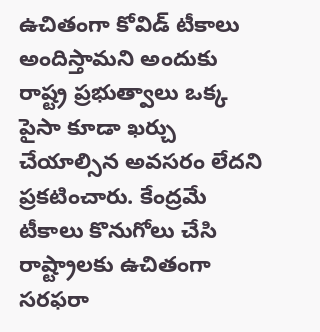ఉచితంగా కోవిడ్ టీకాలు అందిస్తామని అందుకు రాష్ట్ర ప్రభుత్వాలు ఒక్క పైసా కూడా ఖర్చు చేయాల్సిన అవసరం లేదని ప్రకటించారు. కేంద్రమే టీకాలు కొనుగోలు చేసి రాష్ట్రాలకు ఉచితంగా సరఫరా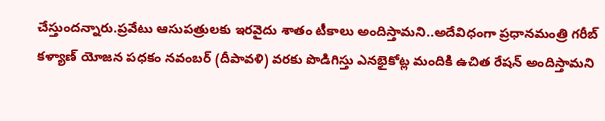చేస్తుందన్నారు.ప్రవేటు ఆసుపత్రులకు ఇరవైదు శాతం టీకాలు అందిస్తామని..అదేవిధంగా ప్రధానమంత్రి గరీబ్ కళ్యాణ్ యోజన పధకం నవంబర్ (దీపావళి) వరకు పొడిగిస్తు ఎనభైకోట్ల మందికి ఉచిత రేషన్ అందిస్తామని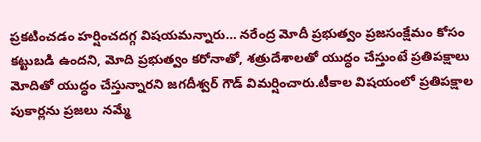ప్రకటించడం హర్షించదగ్గ విషయమన్నారు… నరేంద్ర మోదీ ప్రభుత్వం ప్రజసంక్షేమం కోసం కట్టుబడి ఉందని, మోది ప్రభుత్వం కరోనాతో, శత్రుదేశాలతో యుద్ధం చేస్తుంటే ప్రతిపక్షాలు మోదితో యుద్ధం చేస్తున్నారని జగదీశ్వర్ గౌడ్ విమర్షించారు.టీకాల విషయంలో ప్రతిపక్షాల పుకార్లను ప్రజలు నమ్మే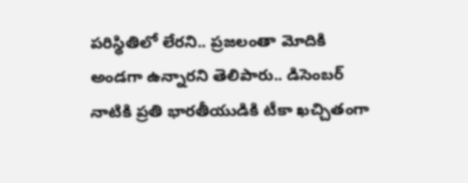పరిస్థితిలో లేరని.. ప్రజలంతా మోదికి అండగా ఉన్నారని తెలిపారు.. డిసెంబర్ నాటికి ప్రతి భారతీయుడికి టీకా ఖచ్చితంగా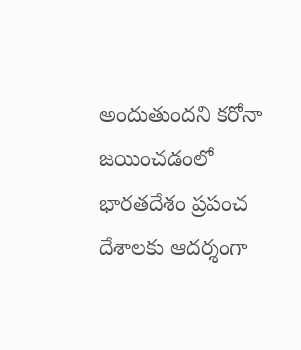అందుతుందని కరోనా జయించడంలో భారతదేశం ప్రపంచ దేశాలకు ఆదర్శంగా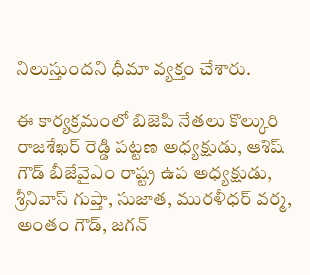నిలుస్తుందని ధీమా వ్యక్తం చేశారు.

ఈ కార్యక్రమంలో బిజెపి నేతలు కొల్కురి రాజశేఖర్ రెడ్డి పట్టణ అధ్యక్షుడు, ఆశిష్ గౌడ్ బీజేవైఎం రాష్ట్ర ఉప అధ్యక్షుడు, శ్రీనివాస్ గుప్తా, సుజాత, మురళీధర్ వర్మ, అంతం గౌడ్, జగన్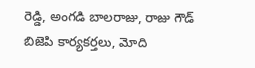రెడ్డి, అంగడి బాలరాజు, రాజు గౌడ్ బిజెపి కార్యకర్తలు, మోది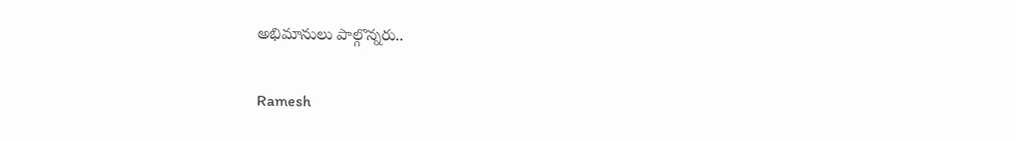అభిమానులు పాల్గొన్నరు..

Ramesh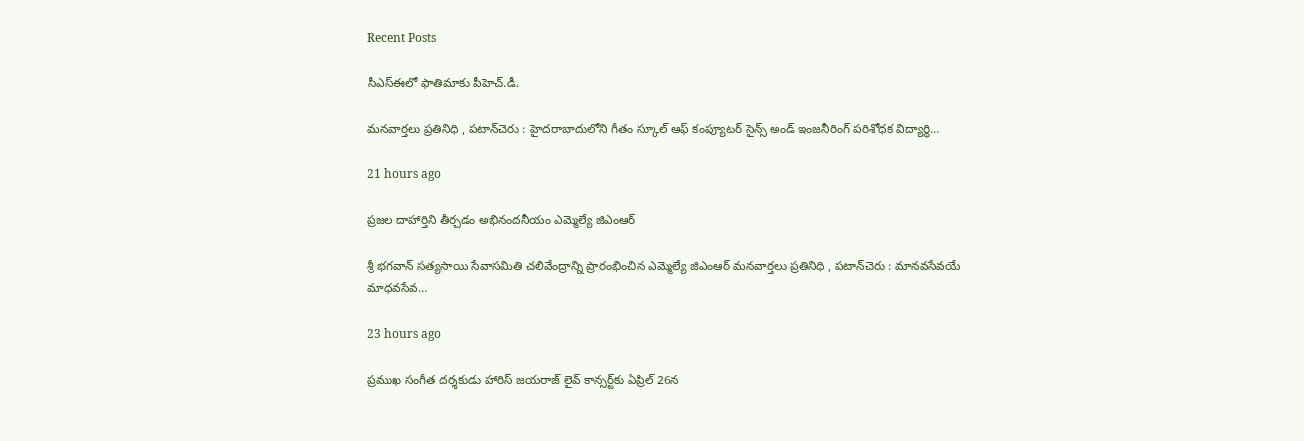Recent Posts

సీఎస్ఈలో ఫాతిమాకు పీహెచ్.డీ.

మనవార్తలు ప్రతినిధి , పటాన్‌చెరు : హైదరాబాదులోని గీతం స్కూల్ ఆఫ్ కంప్యూటర్ సైన్స్ అండ్ ఇంజనీరింగ్ పరిశోధక విద్యార్థి…

21 hours ago

ప్రజల దాహార్తిని తీర్చడం అభినందనీయం ఎమ్మెల్యే జిఎంఆర్

శ్రీ భగవాన్ సత్యసాయి సేవాసమితి చలివేంద్రాన్ని ప్రారంభించిన ఎమ్మెల్యే జిఎంఆర్ మనవార్తలు ప్రతినిధి , పటాన్‌చెరు : మానవసేవయే మాధవసేవ…

23 hours ago

ప్రముఖ సంగీత దర్శకుడు హారిస్ జయరాజ్ లైవ్ కాన్సర్ట్‌కు ఏప్రిల్ 26న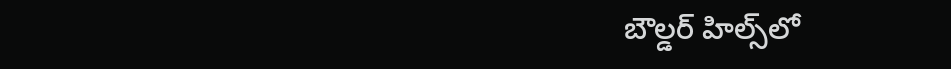బౌల్డర్ హిల్స్‌లో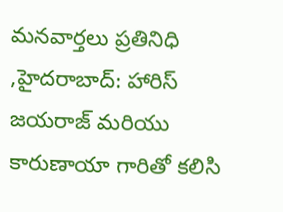మనవార్తలు ప్రతినిధి ,హైదరాబాద్: హారిస్ జయరాజ్ మరియు కారుణాయా గారితో కలిసి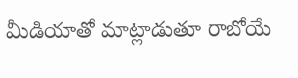మీడియాతో మాట్లాడుతూ రాబోయే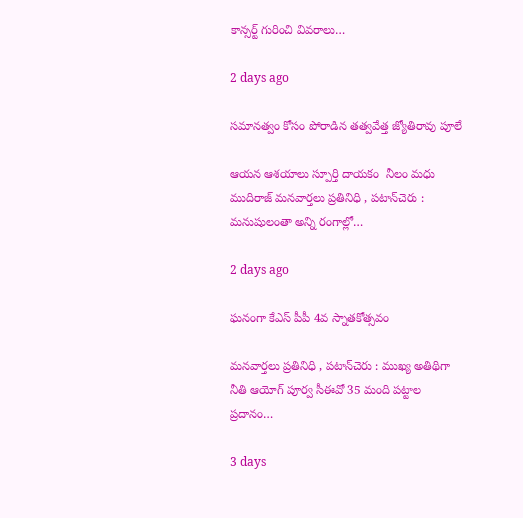కాన్సర్ట్ గురించి వివరాలు…

2 days ago

సమానత్వం కోసం పోరాడిన తత్వవేత్త జ్యోతిరావు పూలే

ఆయన ఆశయాలు స్పూర్తి దాయకం  నీలం మధు ముదిరాజ్ మనవార్తలు ప్రతినిధి , పటాన్‌చెరు : మనుషులంతా అన్ని రంగాల్లో…

2 days ago

ఘనంగా కేఎస్ పీపీ 4వ స్నాతకోత్సవం

మనవార్తలు ప్రతినిధి , పటాన్‌చెరు : ముఖ్య అతిథిగా నీతి ఆయోగ్ పూర్వ సీఈవో 35 మంది పట్టాల ప్రదానం…

3 days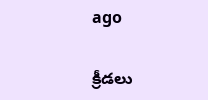ago

క్రీడలు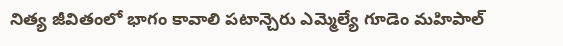నిత్య జీవితంలో భాగం కావాలి పటాన్చెరు ఎమ్మెల్యే గూడెం మహిపాల్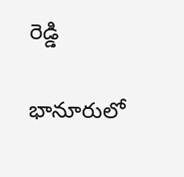రెడ్డి

భానూరులో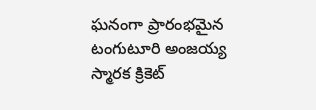ఘనంగా ప్రారంభమైన టంగుటూరి అంజయ్య స్మారక క్రికెట్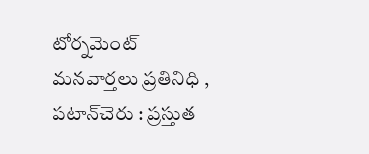టోర్నమెంట్ మనవార్తలు ప్రతినిధి , పటాన్‌చెరు : ప్రస్తుత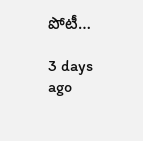పోటీ…

3 days ago